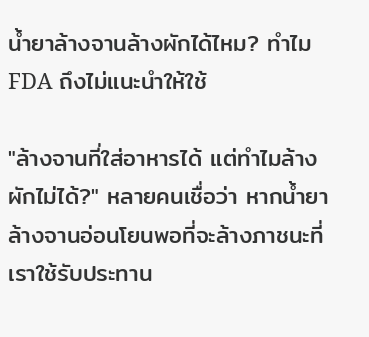น้ำยาล้างจานล้างผักได้ไหม? ทำไม FDA ถึงไม่แนะนำให้ใช้

"ล้างจานที่ใส่อาหารได้ แต่ทำไมล้างผักไม่ได้?" หลายคนเชื่อว่า หากน้ำยาล้างจานอ่อนโยนพอที่จะล้างภาชนะที่เราใช้รับประทาน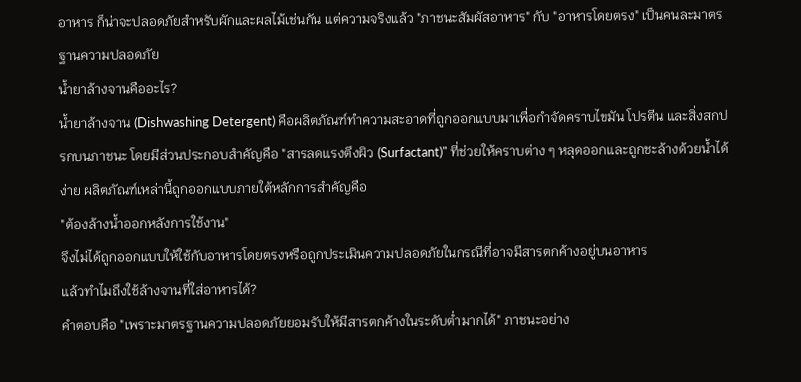อาหาร ก็น่าจะปลอดภัยสำหรับผักและผลไม้เช่นกัน แต่ความจริงแล้ว "ภาชนะสัมผัสอาหาร" กับ "อาหารโดยตรง" เป็นคนละมาตรฐานความปลอดภัย
น้ำยาล้างจานคืออะไร?
น้ำยาล้างจาน (Dishwashing Detergent) คือผลิตภัณฑ์ทำความสะอาดที่ถูกออกแบบมาเพื่อกำจัดคราบไขมัน โปรตีน และสิ่งสกปรกบนภาชนะ โดยมีส่วนประกอบสำคัญคือ "สารลดแรงตึงผิว (Surfactant)" ที่ช่วยให้คราบต่าง ๆ หลุดออกและถูกชะล้างด้วยน้ำได้ง่าย ผลิตภัณฑ์เหล่านี้ถูกออกแบบภายใต้หลักการสำคัญคือ
"ต้องล้างน้ำออกหลังการใช้งาน"
จึงไม่ได้ถูกออกแบบให้ใช้กับอาหารโดยตรงหรือถูกประเมินความปลอดภัยในกรณีที่อาจมีสารตกค้างอยู่บนอาหาร
แล้วทำไมถึงใช้ล้างจานที่ใส่อาหารได้?
คำตอบคือ "เพราะมาตรฐานความปลอดภัยยอมรับให้มีสารตกค้างในระดับต่ำมากได้" ภาชนะอย่าง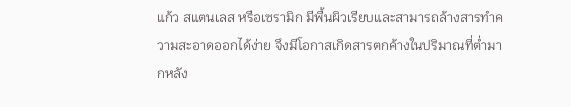แก้ว สแตนเลส หรือเซรามิก มีพื้นผิวเรียบและสามารถล้างสารทำความสะอาดออกได้ง่าย จึงมีโอกาสเกิดสารตกค้างในปริมาณที่ต่ำมากหลัง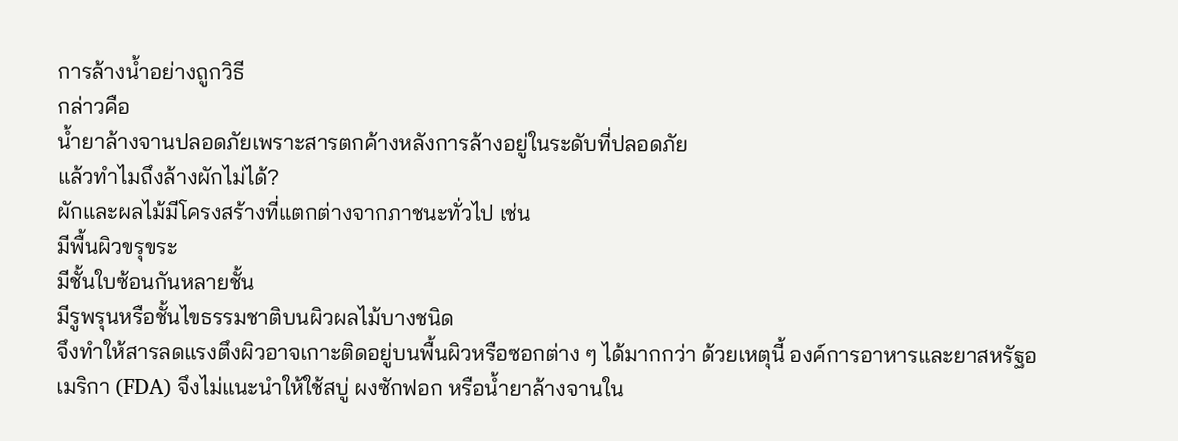การล้างน้ำอย่างถูกวิธี
กล่าวคือ
น้ำยาล้างจานปลอดภัยเพราะสารตกค้างหลังการล้างอยู่ในระดับที่ปลอดภัย
แล้วทำไมถึงล้างผักไม่ได้?
ผักและผลไม้มีโครงสร้างที่แตกต่างจากภาชนะทั่วไป เช่น
มีพื้นผิวขรุขระ
มีชั้นใบซ้อนกันหลายชั้น
มีรูพรุนหรือชั้นไขธรรมชาติบนผิวผลไม้บางชนิด
จึงทำให้สารลดแรงตึงผิวอาจเกาะติดอยู่บนพื้นผิวหรือซอกต่าง ๆ ได้มากกว่า ด้วยเหตุนี้ องค์การอาหารและยาสหรัฐอเมริกา (FDA) จึงไม่แนะนำให้ใช้สบู่ ผงซักฟอก หรือน้ำยาล้างจานใน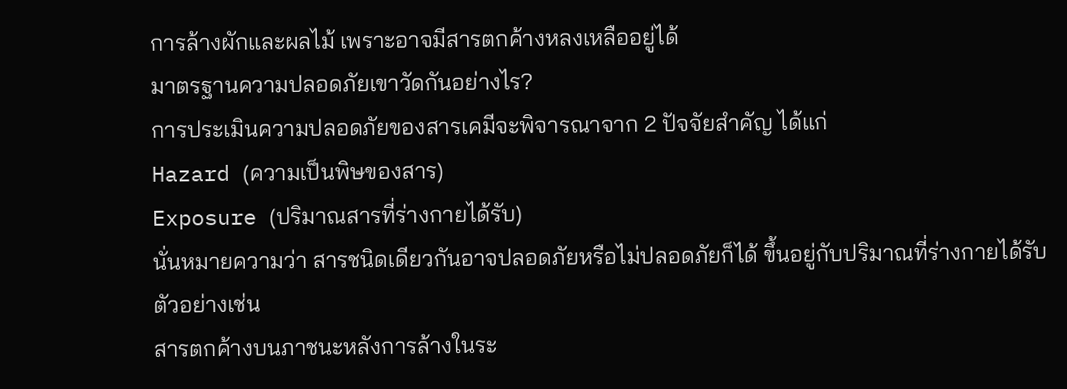การล้างผักและผลไม้ เพราะอาจมีสารตกค้างหลงเหลืออยู่ได้
มาตรฐานความปลอดภัยเขาวัดกันอย่างไร?
การประเมินความปลอดภัยของสารเคมีจะพิจารณาจาก 2 ปัจจัยสำคัญ ได้แก่
Hazard (ความเป็นพิษของสาร)
Exposure (ปริมาณสารที่ร่างกายได้รับ)
นั่นหมายความว่า สารชนิดเดียวกันอาจปลอดภัยหรือไม่ปลอดภัยก็ได้ ขึ้นอยู่กับปริมาณที่ร่างกายได้รับ
ตัวอย่างเช่น
สารตกค้างบนภาชนะหลังการล้างในระ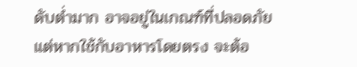ดับต่ำมาก อาจอยู่ในเกณฑ์ที่ปลอดภัย
แต่หากใช้กับอาหารโดยตรง จะต้อ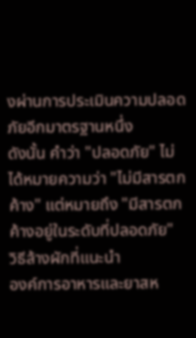งผ่านการประเมินความปลอดภัยอีกมาตรฐานหนึ่ง
ดังนั้น คำว่า "ปลอดภัย" ไม่ได้หมายความว่า "ไม่มีสารตกค้าง" แต่หมายถึง "มีสารตกค้างอยู่ในระดับที่ปลอดภัย"
วิธีล้างผักที่แนะนำ
องค์การอาหารและยาสห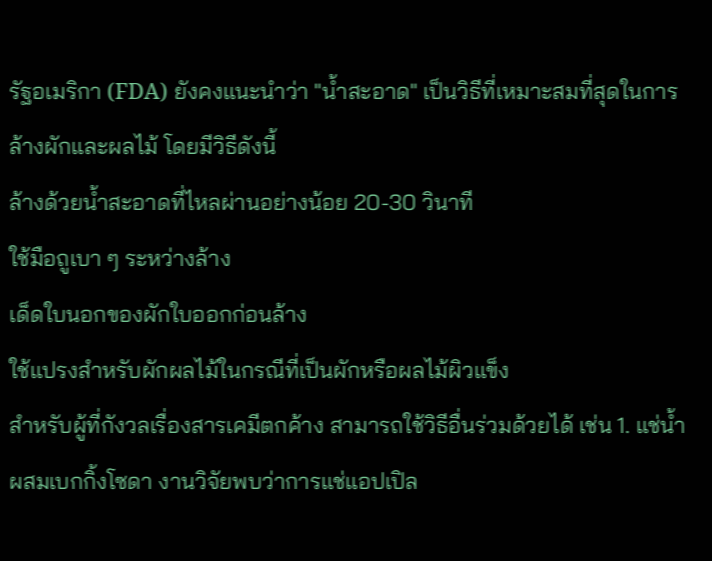รัฐอเมริกา (FDA) ยังคงแนะนำว่า "น้ำสะอาด" เป็นวิธีที่เหมาะสมที่สุดในการล้างผักและผลไม้ โดยมีวิธีดังนี้
ล้างด้วยน้ำสะอาดที่ไหลผ่านอย่างน้อย 20-30 วินาที
ใช้มือถูเบา ๆ ระหว่างล้าง
เด็ดใบนอกของผักใบออกก่อนล้าง
ใช้แปรงสำหรับผักผลไม้ในกรณีที่เป็นผักหรือผลไม้ผิวแข็ง
สำหรับผู้ที่กังวลเรื่องสารเคมีตกค้าง สามารถใช้วิธีอื่นร่วมด้วยได้ เช่น 1. แช่น้ำผสมเบกกิ้งโซดา งานวิจัยพบว่าการแช่แอปเปิล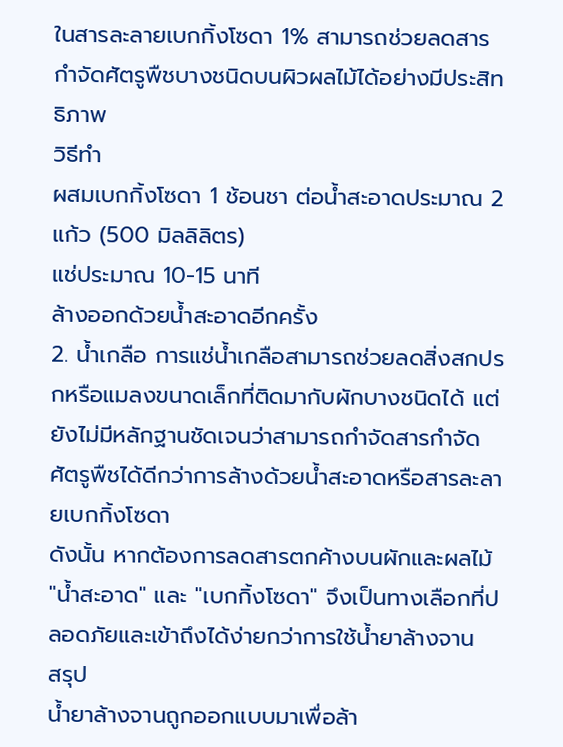ในสารละลายเบกกิ้งโซดา 1% สามารถช่วยลดสารกำจัดศัตรูพืชบางชนิดบนผิวผลไม้ได้อย่างมีประสิทธิภาพ
วิธีทำ
ผสมเบกกิ้งโซดา 1 ช้อนชา ต่อน้ำสะอาดประมาณ 2 แก้ว (500 มิลลิลิตร)
แช่ประมาณ 10-15 นาที
ล้างออกด้วยน้ำสะอาดอีกครั้ง
2. น้ำเกลือ การแช่น้ำเกลือสามารถช่วยลดสิ่งสกปรกหรือแมลงขนาดเล็กที่ติดมากับผักบางชนิดได้ แต่ยังไม่มีหลักฐานชัดเจนว่าสามารถกำจัดสารกำจัดศัตรูพืชได้ดีกว่าการล้างด้วยน้ำสะอาดหรือสารละลายเบกกิ้งโซดา
ดังนั้น หากต้องการลดสารตกค้างบนผักและผลไม้ "น้ำสะอาด" และ "เบกกิ้งโซดา" จึงเป็นทางเลือกที่ปลอดภัยและเข้าถึงได้ง่ายกว่าการใช้น้ำยาล้างจาน
สรุป
น้ำยาล้างจานถูกออกแบบมาเพื่อล้า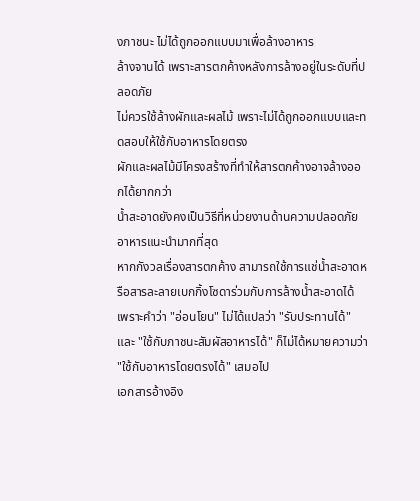งภาชนะ ไม่ได้ถูกออกแบบมาเพื่อล้างอาหาร
ล้างจานได้ เพราะสารตกค้างหลังการล้างอยู่ในระดับที่ปลอดภัย
ไม่ควรใช้ล้างผักและผลไม้ เพราะไม่ได้ถูกออกแบบและทดสอบให้ใช้กับอาหารโดยตรง
ผักและผลไม้มีโครงสร้างที่ทำให้สารตกค้างอาจล้างออกได้ยากกว่า
น้ำสะอาดยังคงเป็นวิธีที่หน่วยงานด้านความปลอดภัยอาหารแนะนำมากที่สุด
หากกังวลเรื่องสารตกค้าง สามารถใช้การแช่น้ำสะอาดหรือสารละลายเบกกิ้งโซดาร่วมกับการล้างน้ำสะอาดได้
เพราะคำว่า "อ่อนโยน" ไม่ได้แปลว่า "รับประทานได้" และ "ใช้กับภาชนะสัมผัสอาหารได้" ก็ไม่ได้หมายความว่า "ใช้กับอาหารโดยตรงได้" เสมอไป
เอกสารอ้างอิง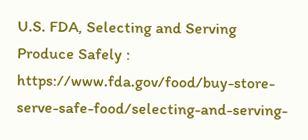U.S. FDA, Selecting and Serving Produce Safely : https://www.fda.gov/food/buy-store-serve-safe-food/selecting-and-serving-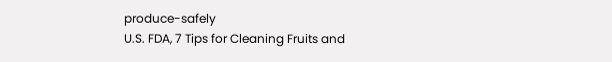produce-safely
U.S. FDA, 7 Tips for Cleaning Fruits and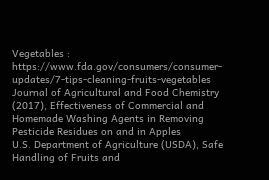Vegetables : https://www.fda.gov/consumers/consumer-updates/7-tips-cleaning-fruits-vegetables
Journal of Agricultural and Food Chemistry (2017), Effectiveness of Commercial and Homemade Washing Agents in Removing Pesticide Residues on and in Apples
U.S. Department of Agriculture (USDA), Safe Handling of Fruits and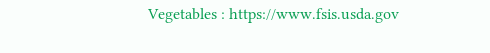Vegetables : https://www.fsis.usda.gov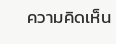ความคิดเห็น